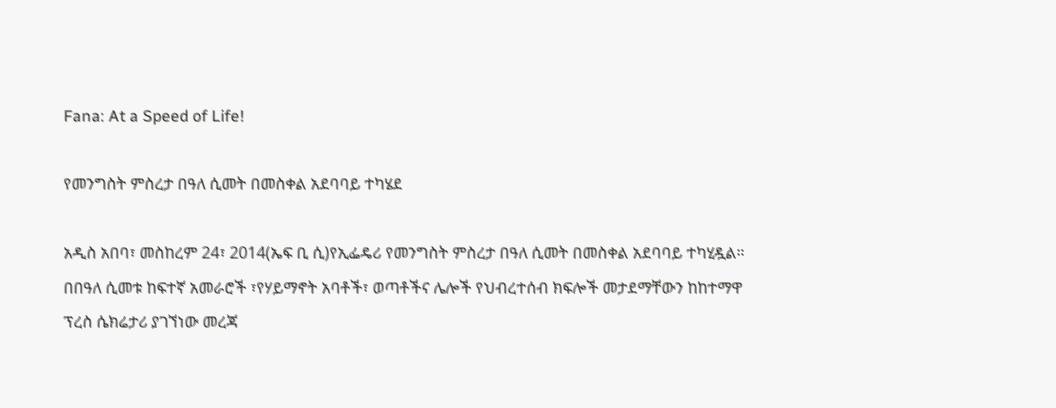Fana: At a Speed of Life!

የመንግስት ምስረታ በዓለ ሲመት በመስቀል አደባባይ ተካሄደ

አዲስ አበባ፣ መስከረም 24፣ 2014(ኤፍ ቢ ሲ)የኢፌዴሪ የመንግስት ምስረታ በዓለ ሲመት በመስቀል አደባባይ ተካሂዷል።
በበዓለ ሲመቱ ከፍተኛ አመራሮች ፣የሃይማኖት አባቶች፣ ወጣቶችና ሌሎች የህብረተሰብ ክፍሎች መታደማቸውን ከከተማዋ ፕረስ ሴክሬታሪ ያገኘነው መረጃ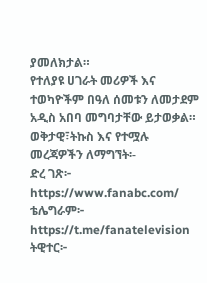ያመለክታል።
የተለያዩ ሀገራት መሪዎች እና ተወካዮችም በዓለ ሰመቱን ለመታደም አዲስ አበባ መግባታቸው ይታወቃል።
ወቅታዊ፣ትኩስ እና የተሟሉ መረጃዎችን ለማግኘት፡-
ድረ ገጽ፦ https://www.fanabc.com/
ቴሌግራም፦ https://t.me/fanatelevision
ትዊተር፦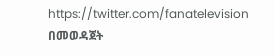https://twitter.com/fanatelevision በመወዳጀት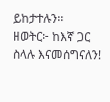ይከታተሉን፡፡
ዘወትር፦ ከእኛ ጋር ስላሉ እናመሰግናለን!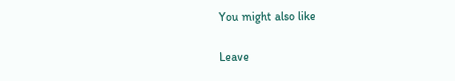You might also like

Leave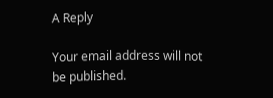A Reply

Your email address will not be published.